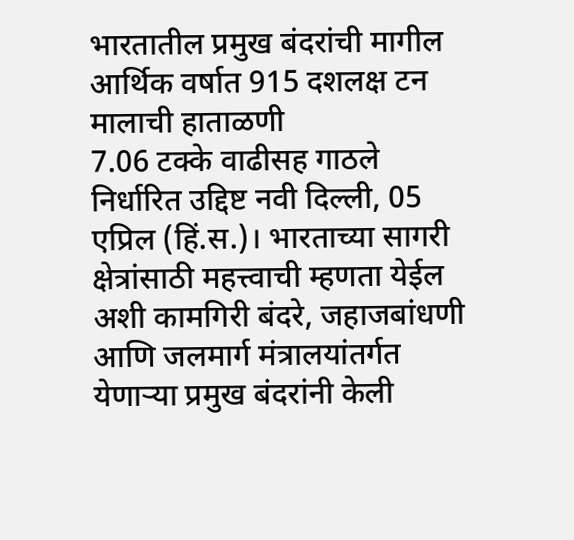भारतातील प्रमुख बंदरांची मागील आर्थिक वर्षात 915 दशलक्ष टन मालाची हाताळणी
7.06 टक्के वाढीसह गाठले निर्धारित उद्दिष्ट नवी दिल्ली, 05 एप्रिल (हिं.स.)। भारताच्या सागरी क्षेत्रांसाठी महत्त्वाची म्हणता येईल अशी कामगिरी बंदरे, जहाजबांधणी आणि जलमार्ग मंत्रालयांतर्गत येणाऱ्या प्रमुख बंदरांनी केली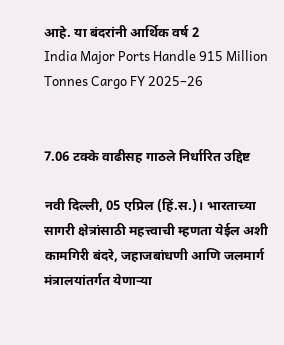आहे. या बंदरांनी आर्थिक वर्ष 2
India Major Ports Handle 915 Million Tonnes Cargo FY 2025–26


7.06 टक्के वाढीसह गाठले निर्धारित उद्दिष्ट

नवी दिल्ली, 05 एप्रिल (हिं.स.)। भारताच्या सागरी क्षेत्रांसाठी महत्त्वाची म्हणता येईल अशी कामगिरी बंदरे, जहाजबांधणी आणि जलमार्ग मंत्रालयांतर्गत येणाऱ्या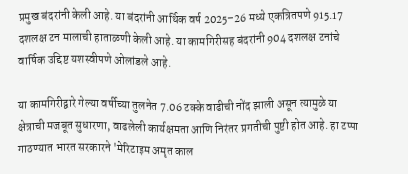प्रमुख बंदरांनी केली आहे. या बंदरांनी आर्थिक वर्ष 2025–26 मध्ये एकत्रितपणे 915.17 दशलक्ष टन मालाची हाताळणी केली आहे. या कामगिरीसह बंदरांनी 904 दशलक्ष टनांचे वार्षिक उद्दिष्ट यशस्वीपणे ओलांडले आहे.

या कामगिरीद्वारे गेल्या वर्षीच्या तुलनेत 7.06 टक्के वाढीची नोंद झाली असून त्यामुळे या क्षेत्राची मजबूत सुधारणा, वाढलेली कार्यक्षमता आणि निरंतर प्रगतीची पुष्टी होत आहे. हा टप्पा गाठण्यात भारत सरकारने 'मेरिटाइम अमृत काल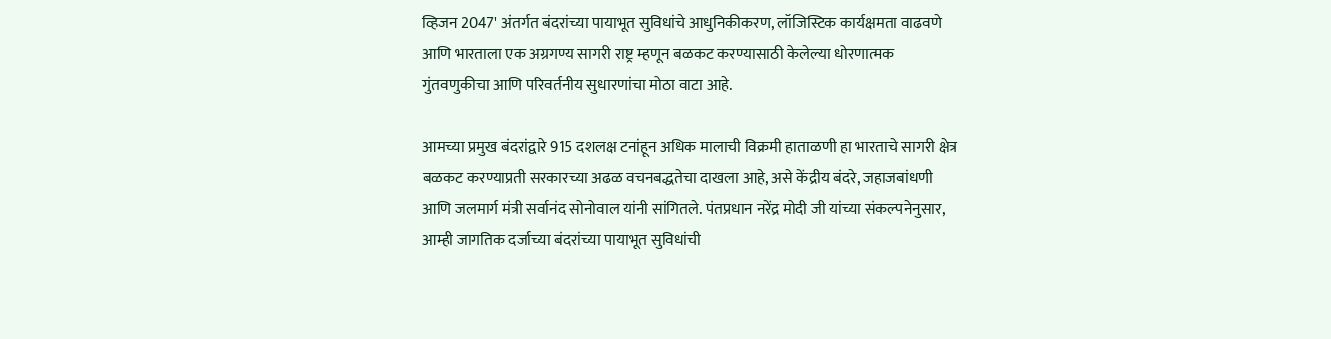व्हिजन 2047' अंतर्गत बंदरांच्या पायाभूत सुविधांचे आधुनिकीकरण, लॉजिस्टिक कार्यक्षमता वाढवणे आणि भारताला एक अग्रगण्य सागरी राष्ट्र म्हणून बळकट करण्यासाठी केलेल्या धोरणात्मक गुंतवणुकीचा आणि परिवर्तनीय सुधारणांचा मोठा वाटा आहे.

आमच्या प्रमुख बंदरांद्वारे 915 दशलक्ष टनांहून अधिक मालाची विक्रमी हाताळणी हा भारताचे सागरी क्षेत्र बळकट करण्याप्रती सरकारच्या अढळ वचनबद्धतेचा दाखला आहे, असे केंद्रीय बंदरे, जहाजबांधणी आणि जलमार्ग मंत्री सर्वानंद सोनोवाल यांनी सांगितले. पंतप्रधान नरेंद्र मोदी जी यांच्या संकल्पनेनुसार, आम्ही जागतिक दर्जाच्या बंदरांच्या पायाभूत सुविधांची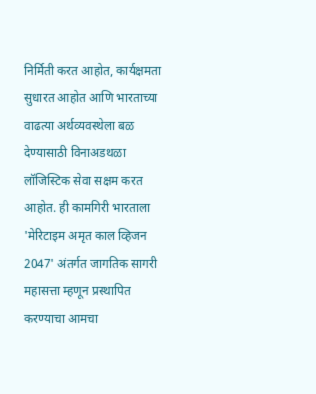निर्मिती करत आहोत, कार्यक्षमता सुधारत आहोत आणि भारताच्या वाढत्या अर्थव्यवस्थेला बळ देण्यासाठी विनाअडथळा लॉजिस्टिक सेवा सक्षम करत आहोत. ही कामगिरी भारताला 'मेरिटाइम अमृत काल व्हिजन 2047' अंतर्गत जागतिक सागरी महासत्ता म्हणून प्रस्थापित करण्याचा आमचा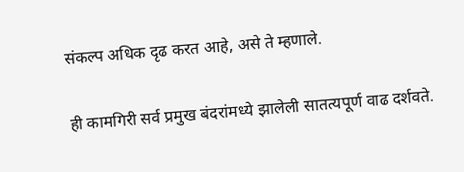संकल्प अधिक दृढ करत आहे, असे ते म्हणाले.

ही कामगिरी सर्व प्रमुख बंदरांमध्ये झालेली सातत्यपूर्ण वाढ दर्शवते.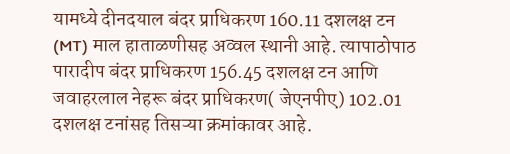यामध्ये दीनदयाल बंदर प्राधिकरण 160.11 दशलक्ष टन (MT) माल हाताळणीसह अव्वल स्थानी आहे. त्यापाठोपाठ पारादीप बंदर प्राधिकरण 156.45 दशलक्ष टन आणि जवाहरलाल नेहरू बंदर प्राधिकरण( जेएनपीए) 102.01 दशलक्ष टनांसह तिसऱ्या क्रमांकावर आहे.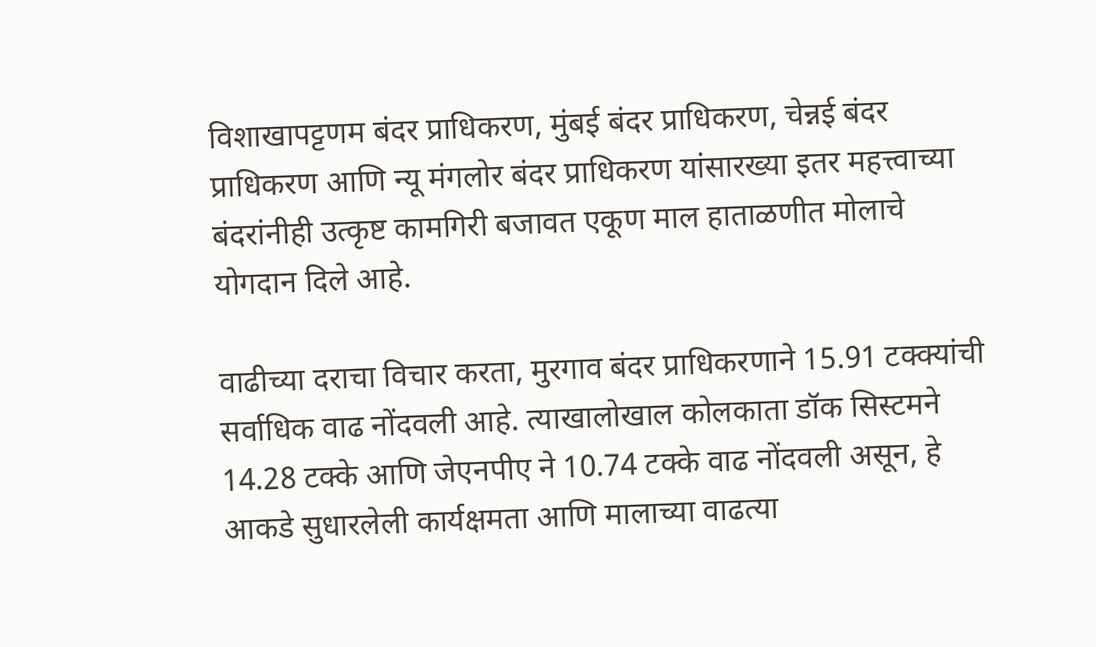विशाखापट्टणम बंदर प्राधिकरण, मुंबई बंदर प्राधिकरण, चेन्नई बंदर प्राधिकरण आणि न्यू मंगलोर बंदर प्राधिकरण यांसारख्या इतर महत्त्वाच्या बंदरांनीही उत्कृष्ट कामगिरी बजावत एकूण माल हाताळणीत मोलाचे योगदान दिले आहे.

वाढीच्या दराचा विचार करता, मुरगाव बंदर प्राधिकरणाने 15.91 टक्क्यांची सर्वाधिक वाढ नोंदवली आहे. त्याखालोखाल कोलकाता डॉक सिस्टमने 14.28 टक्के आणि जेएनपीए ने 10.74 टक्के वाढ नोंदवली असून, हे आकडे सुधारलेली कार्यक्षमता आणि मालाच्या वाढत्या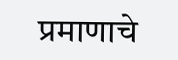प्रमाणाचे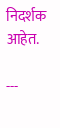निदर्शक आहेत.

---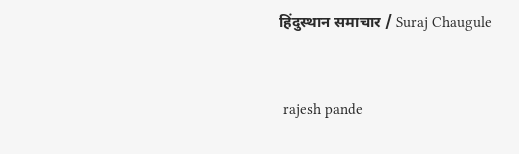हिंदुस्थान समाचार / Suraj Chaugule


 rajesh pande